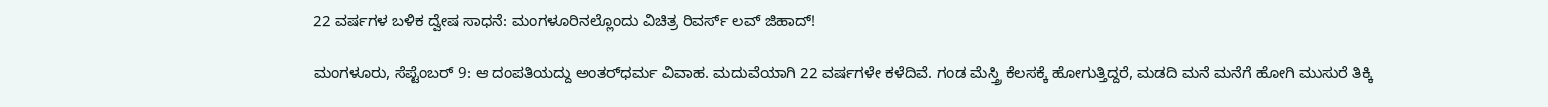22 ವರ್ಷಗಳ ಬಳಿಕ ದ್ವೇಷ ಸಾಧನೆ: ಮಂಗಳೂರಿನಲ್ಲೊಂದು ವಿಚಿತ್ರ ರಿವರ್ಸ್ ಲವ್ ಜಿಹಾದ್!

ಮಂಗಳೂರು, ಸೆಪ್ಟೆಂಬರ್ 9: ಆ ದಂಪತಿಯದ್ದು ಅಂತರ್‌ಧರ್ಮ ವಿವಾಹ. ಮದುವೆಯಾಗಿ 22 ವರ್ಷಗಳೇ ಕಳೆದಿವೆ. ಗಂಡ ಮೆಸ್ತ್ರಿ ಕೆಲಸಕ್ಕೆ ಹೋಗುತ್ತಿದ್ದರೆ, ಮಡದಿ ಮನೆ ಮನೆಗೆ ಹೋಗಿ ಮುಸುರೆ ತಿಕ್ಕಿ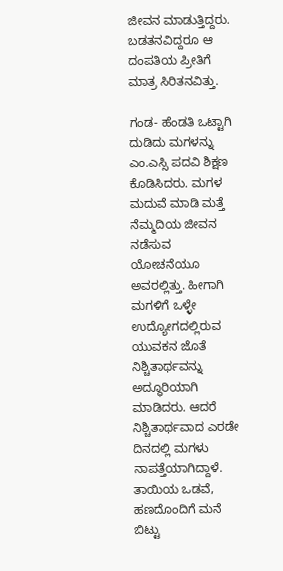ಜೀವನ ಮಾಡುತ್ತಿದ್ದರು. ಬಡತನವಿದ್ದರೂ ಆ ದಂಪತಿಯ ಪ್ರೀತಿಗೆ ಮಾತ್ರ ಸಿರಿತನವಿತ್ತು.

ಗಂಡ- ಹೆಂಡತಿ ಒಟ್ಟಾಗಿ ದುಡಿದು ಮಗಳನ್ನು ಎಂ.ಎಸ್ಸಿ ಪದವಿ ಶಿಕ್ಷಣ ಕೊಡಿಸಿದರು. ಮಗಳ ಮದುವೆ ಮಾಡಿ ಮತ್ತೆ ನೆಮ್ಮದಿಯ ಜೀವನ ನಡೆಸುವ ಯೋಚನೆಯೂ ಅವರಲ್ಲಿತ್ತು. ಹೀಗಾಗಿ ಮಗಳಿಗೆ ಒಳ್ಳೇ ಉದ್ಯೋಗದಲ್ಲಿರುವ ಯುವಕನ ಜೊತೆ ನಿಶ್ಚಿತಾರ್ಥವನ್ನು ಅದ್ಧೂರಿಯಾಗಿ ಮಾಡಿದರು. ಆದರೆ ನಿಶ್ಚಿತಾರ್ಥವಾದ ಎರಡೇ ದಿನದಲ್ಲಿ ಮಗಳು ನಾಪತ್ತೆಯಾಗಿದ್ದಾಳೆ. ತಾಯಿಯ ಒಡವೆ, ಹಣದೊಂದಿಗೆ ಮನೆ ಬಿಟ್ಟು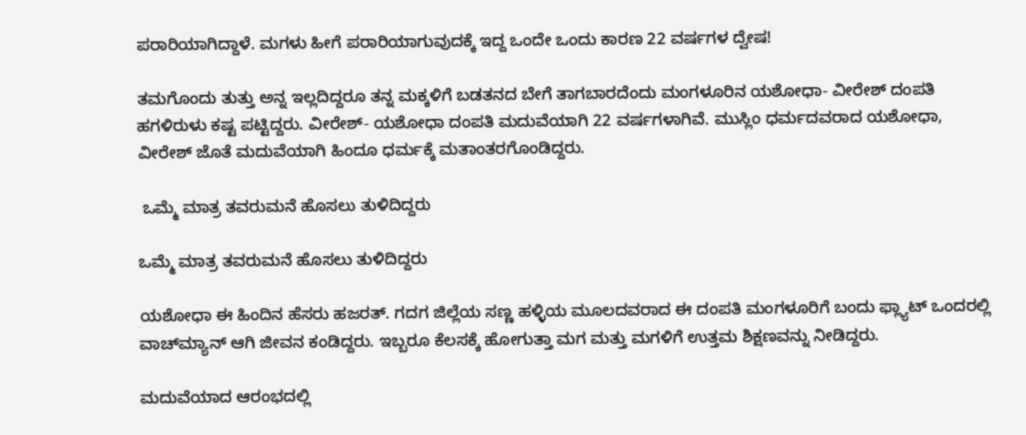ಪರಾರಿಯಾಗಿದ್ದಾಳೆ. ಮಗಳು ಹೀಗೆ ಪರಾರಿಯಾಗುವುದಕ್ಕೆ ಇದ್ದ ಒಂದೇ ಒಂದು ಕಾರಣ 22 ವರ್ಷಗಳ ದ್ವೇಷ!

ತಮಗೊಂದು ತುತ್ತು ಅನ್ನ ಇಲ್ಲದಿದ್ದರೂ ತನ್ನ ಮಕ್ಕಳಿಗೆ ಬಡತನದ ಬೇಗೆ ತಾಗಬಾರದೆಂದು ಮಂಗಳೂರಿನ ಯಶೋಧಾ- ವೀರೇಶ್ ದಂಪತಿ ಹಗಳಿರುಳು ಕಷ್ಟ ಪಟ್ಟಿದ್ದರು. ವೀರೇಶ್- ಯಶೋಧಾ ದಂಪತಿ ಮದುವೆಯಾಗಿ 22 ವರ್ಷಗಳಾಗಿವೆ. ಮುಸ್ಲಿಂ ಧರ್ಮದವರಾದ ಯಶೋಧಾ, ವೀರೇಶ್ ಜೊತೆ ಮದುವೆಯಾಗಿ ಹಿಂದೂ ಧರ್ಮಕ್ಕೆ ಮತಾಂತರಗೊಂಡಿದ್ದರು.

 ಒಮ್ಮೆ ಮಾತ್ರ ತವರುಮನೆ ಹೊಸಲು ತುಳಿದಿದ್ದರು

ಒಮ್ಮೆ ಮಾತ್ರ ತವರುಮನೆ ಹೊಸಲು ತುಳಿದಿದ್ದರು

ಯಶೋಧಾ ಈ ಹಿಂದಿನ ಹೆಸರು ಹಜರತ್. ಗದಗ ಜಿಲ್ಲೆಯ ಸಣ್ಣ ಹಳ್ಳಿಯ ಮೂಲದವರಾದ ಈ ದಂಪತಿ ಮಂಗಳೂರಿಗೆ ಬಂದು ಫ್ಲ್ಯಾಟ್ ಒಂದರಲ್ಲಿ ವಾಚ್‌ಮ್ಯಾನ್ ಆಗಿ ಜೀವನ ಕಂಡಿದ್ದರು. ಇಬ್ಬರೂ ಕೆಲಸಕ್ಕೆ ಹೋಗುತ್ತಾ ಮಗ ಮತ್ತು ಮಗಳಿಗೆ ಉತ್ತಮ ಶಿಕ್ಷಣವನ್ನು ನೀಡಿದ್ದರು.

ಮದುವೆಯಾದ ಆರಂಭದಲ್ಲಿ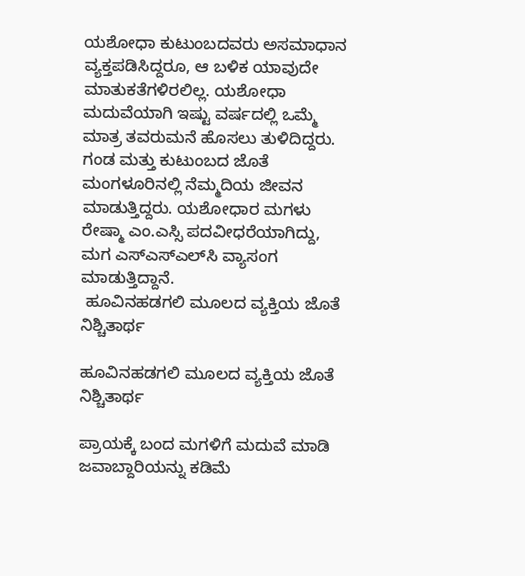ಯಶೋಧಾ ಕುಟುಂಬದವರು ಅಸಮಾಧಾನ ವ್ಯಕ್ತಪಡಿಸಿದ್ದರೂ, ಆ ಬಳಿಕ ಯಾವುದೇ ಮಾತುಕತೆಗಳಿರಲಿಲ್ಲ. ಯಶೋಧಾ ಮದುವೆಯಾಗಿ ಇಷ್ಟು ವರ್ಷದಲ್ಲಿ ಒಮ್ಮೆ ಮಾತ್ರ ತವರುಮನೆ ಹೊಸಲು ತುಳಿದಿದ್ದರು. ಗಂಡ ಮತ್ತು ಕುಟುಂಬದ ಜೊತೆ ಮಂಗಳೂರಿನಲ್ಲಿ ನೆಮ್ಮದಿಯ ಜೀವನ ಮಾಡುತ್ತಿದ್ದರು. ಯಶೋಧಾರ ಮಗಳು ರೇಷ್ಮಾ ಎಂ.ಎಸ್ಸಿ ಪದವೀಧರೆಯಾಗಿದ್ದು, ಮಗ ಎಸ್‌ಎಸ್‌ಎಲ್‌ಸಿ ವ್ಯಾಸಂಗ ಮಾಡುತ್ತಿದ್ದಾನೆ.
 ಹೂವಿನಹಡಗಲಿ ಮೂಲದ ವ್ಯಕ್ತಿಯ ಜೊತೆ ನಿಶ್ಚಿತಾರ್ಥ

ಹೂವಿನಹಡಗಲಿ ಮೂಲದ ವ್ಯಕ್ತಿಯ ಜೊತೆ ನಿಶ್ಚಿತಾರ್ಥ

ಪ್ರಾಯಕ್ಕೆ ಬಂದ ಮಗಳಿಗೆ ಮದುವೆ ಮಾಡಿ ಜವಾಬ್ದಾರಿಯನ್ನು ಕಡಿಮೆ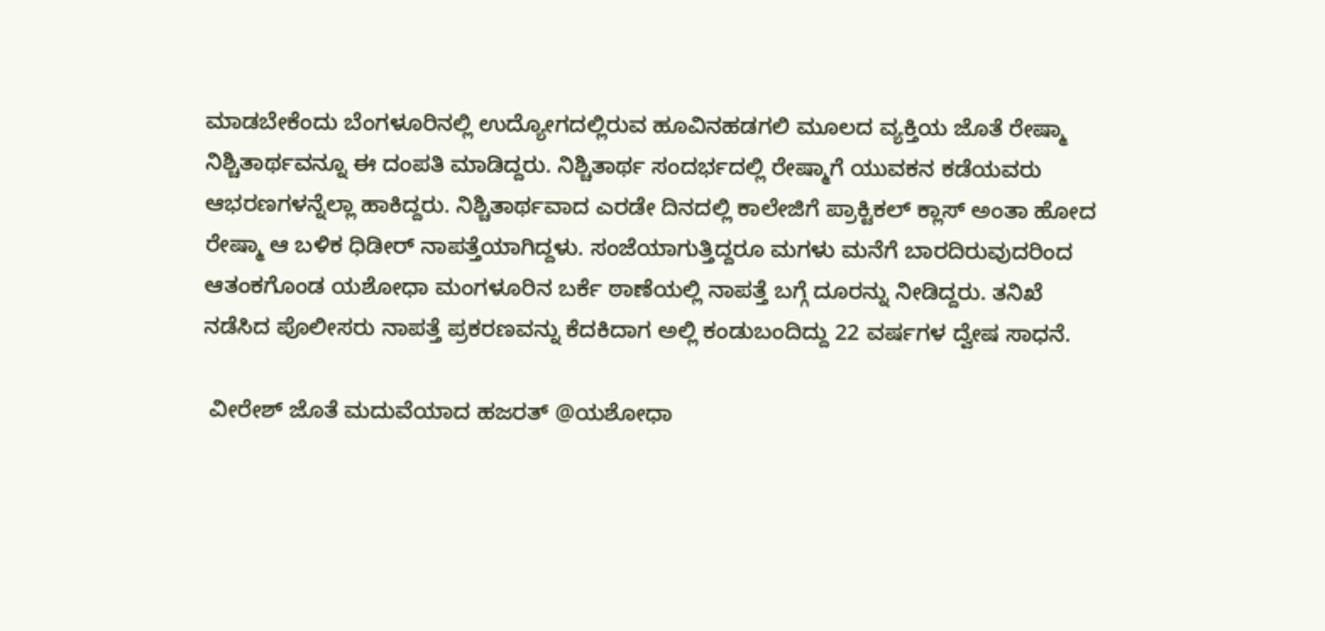ಮಾಡಬೇಕೆಂದು ಬೆಂಗಳೂರಿನಲ್ಲಿ ಉದ್ಯೋಗದಲ್ಲಿರುವ ಹೂವಿನಹಡಗಲಿ ಮೂಲದ ವ್ಯಕ್ತಿಯ ಜೊತೆ ರೇಷ್ಮಾ ನಿಶ್ಚಿತಾರ್ಥವನ್ನೂ ಈ ದಂಪತಿ ಮಾಡಿದ್ದರು. ನಿಶ್ಚಿತಾರ್ಥ ಸಂದರ್ಭದಲ್ಲಿ ರೇಷ್ಮಾಗೆ ಯುವಕನ ಕಡೆಯವರು ಆಭರಣಗಳನ್ನೆಲ್ಲಾ ಹಾಕಿದ್ದರು. ನಿಶ್ಚಿತಾರ್ಥವಾದ ಎರಡೇ ದಿನದಲ್ಲಿ ಕಾಲೇಜಿಗೆ ಪ್ರಾಕ್ಟಿಕಲ್ ಕ್ಲಾಸ್ ಅಂತಾ ಹೋದ ರೇಷ್ಮಾ ಆ ಬಳಿಕ ಧಿಡೀರ್ ನಾಪತ್ತೆಯಾಗಿದ್ದಳು. ಸಂಜೆಯಾಗುತ್ತಿದ್ದರೂ ಮಗಳು ಮನೆಗೆ ಬಾರದಿರುವುದರಿಂದ ಆತಂಕಗೊಂಡ ಯಶೋಧಾ ಮಂಗಳೂರಿನ ಬರ್ಕೆ ಠಾಣೆಯಲ್ಲಿ ನಾಪತ್ತೆ ಬಗ್ಗೆ ದೂರನ್ನು ನೀಡಿದ್ದರು. ತನಿಖೆ ನಡೆಸಿದ ಪೊಲೀಸರು ನಾಪತ್ತೆ ಪ್ರಕರಣವನ್ನು ಕೆದಕಿದಾಗ ಅಲ್ಲಿ ಕಂಡುಬಂದಿದ್ದು 22 ವರ್ಷಗಳ ದ್ವೇಷ ಸಾಧನೆ.

 ವೀರೇಶ್ ಜೊತೆ ಮದುವೆಯಾದ ಹಜರತ್ @ಯಶೋಧಾ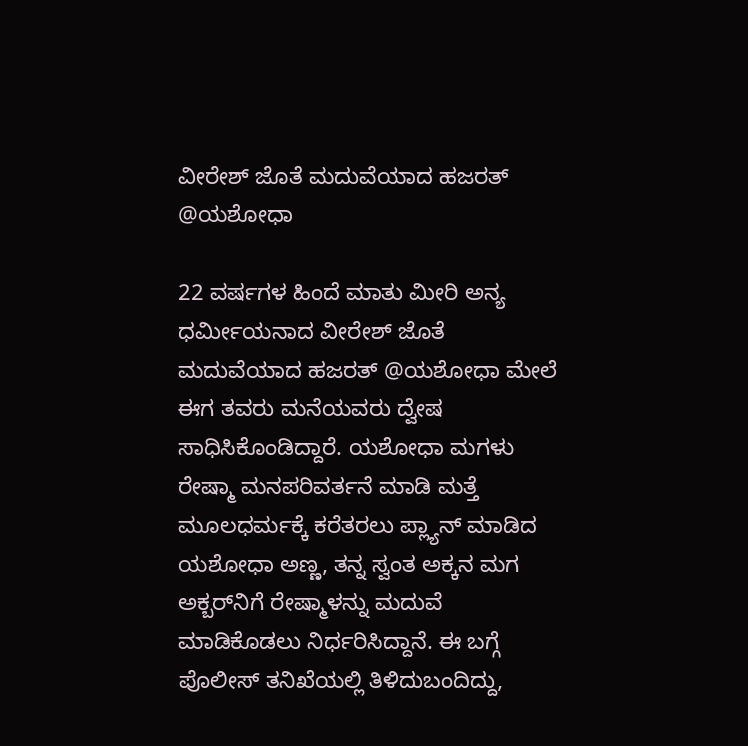ವೀರೇಶ್ ಜೊತೆ ಮದುವೆಯಾದ ಹಜರತ್ @ಯಶೋಧಾ

22 ವರ್ಷಗಳ ಹಿಂದೆ ಮಾತು ಮೀರಿ ಅನ್ಯ ಧರ್ಮೀಯನಾದ ವೀರೇಶ್ ಜೊತೆ ಮದುವೆಯಾದ ಹಜರತ್ @ಯಶೋಧಾ ಮೇಲೆ ಈಗ ತವರು ಮನೆಯವರು ದ್ವೇಷ ಸಾಧಿಸಿಕೊಂಡಿದ್ದಾರೆ. ಯಶೋಧಾ ಮಗಳು ರೇಷ್ಮಾ ಮನಪರಿವರ್ತನೆ ಮಾಡಿ ಮತ್ತೆ ಮೂಲಧರ್ಮಕ್ಕೆ ಕರೆತರಲು ಪ್ಲ್ಯಾನ್ ಮಾಡಿದ ಯಶೋಧಾ ಅಣ್ಣ, ತನ್ನ ಸ್ವಂತ ಅಕ್ಕನ ಮಗ ಅಕ್ಬರ್‌ನಿಗೆ ರೇಷ್ಮಾಳನ್ನು ಮದುವೆ ಮಾಡಿಕೊಡಲು ನಿರ್ಧರಿಸಿದ್ದಾನೆ. ಈ ಬಗ್ಗೆ ಪೊಲೀಸ್ ತನಿಖೆಯಲ್ಲಿ ತಿಳಿದುಬಂದಿದ್ದು,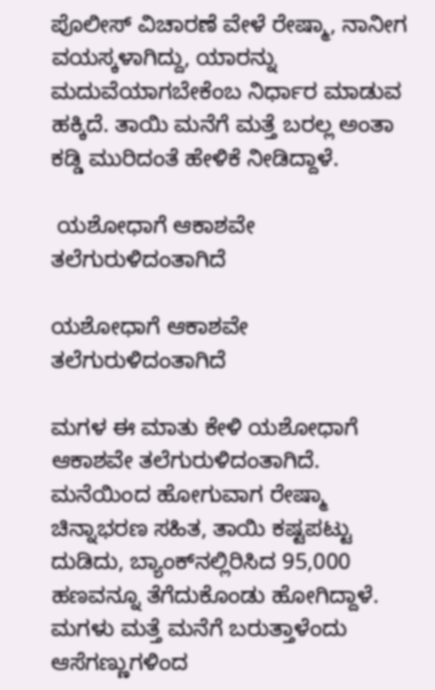ಪೊಲೀಸ್ ವಿಚಾರಣೆ ವೇಳೆ ರೇಷ್ಮಾ, ನಾನೀಗ ವಯಸ್ಕಳಾಗಿದ್ದು, ಯಾರನ್ನು ಮದುವೆಯಾಗಬೇಕೆಂಬ ನಿರ್ಧಾರ ಮಾಡುವ ಹಕ್ಕಿದೆ. ತಾಯಿ ಮನೆಗೆ ಮತ್ತೆ ಬರಲ್ಲ ಅಂತಾ ಕಡ್ಡಿ ಮುರಿದಂತೆ ಹೇಳಿಕೆ ನೀಡಿದ್ದಾಳೆ.

 ಯಶೋಧಾಗೆ ಆಕಾಶವೇ ತಲೆಗುರುಳಿದಂತಾಗಿದೆ

ಯಶೋಧಾಗೆ ಆಕಾಶವೇ ತಲೆಗುರುಳಿದಂತಾಗಿದೆ

ಮಗಳ ಈ ಮಾತು ಕೇಳಿ ಯಶೋಧಾಗೆ ಆಕಾಶವೇ ತಲೆಗುರುಳಿದಂತಾಗಿದೆ. ಮನೆಯಿಂದ ಹೋಗುವಾಗ ರೇಷ್ಮಾ ಚಿನ್ನಾಭರಣ ಸಹಿತ, ತಾಯಿ ಕಷ್ಟಪಟ್ಟು ದುಡಿದು, ಬ್ಯಾಂಕ್‌ನಲ್ಲಿರಿಸಿದ 95,000 ಹಣವನ್ನೂ ತೆಗೆದುಕೊಂಡು ಹೋಗಿದ್ದಾಳೆ. ಮಗಳು ಮತ್ತೆ ಮನೆಗೆ ಬರುತ್ತಾಳೆಂದು ಆಸೆಗಣ್ಣುಗಳಿಂದ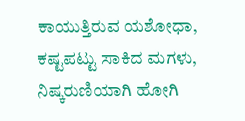ಕಾಯುತ್ತಿರುವ ಯಶೋಧಾ, ಕಷ್ಟಪಟ್ಟು ಸಾಕಿದ ಮಗಳು, ನಿಷ್ಕರುಣಿಯಾಗಿ ಹೋಗಿ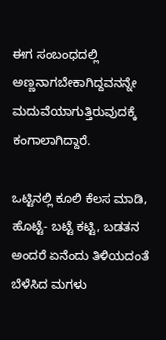ಈಗ ಸಂಬಂಧದಲ್ಲಿ ಅಣ್ಣನಾಗಬೇಕಾಗಿದ್ದವನನ್ನೇ ಮದುವೆಯಾಗುತ್ತಿರುವುದಕ್ಕೆ ಕಂಗಾಲಾಗಿದ್ದಾರೆ.

ಒಟ್ಟಿನಲ್ಲಿ ಕೂಲಿ ಕೆಲಸ ಮಾಡಿ, ಹೊಟ್ಟೆ- ಬಟ್ಟೆ ಕಟ್ಟಿ, ಬಡತನ ಅಂದರೆ ಏನೆಂದು ತಿಳಿಯದಂತೆ ಬೆಳೆಸಿದ ಮಗಳು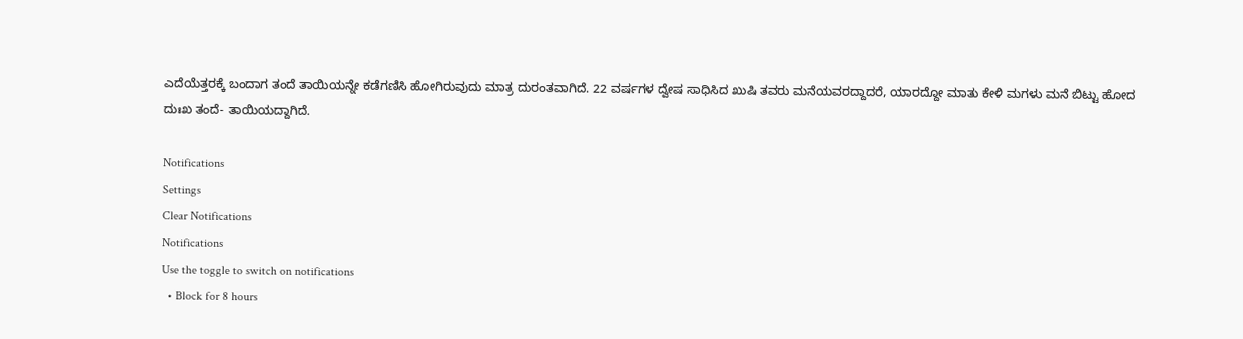ಎದೆಯೆತ್ತರಕ್ಕೆ ಬಂದಾಗ ತಂದೆ ತಾಯಿಯನ್ನೇ ಕಡೆಗಣಿಸಿ ಹೋಗಿರುವುದು ಮಾತ್ರ ದುರಂತವಾಗಿದೆ. 22 ವರ್ಷಗಳ‌ ದ್ವೇಷ ಸಾಧಿಸಿದ ಖುಷಿ ತವರು ಮನೆಯವರದ್ದಾದರೆ, ಯಾರದ್ದೋ ಮಾತು ಕೇಳಿ ಮಗಳು ಮನೆ ಬಿಟ್ಟು ಹೋದ ದುಃಖ ತಂದೆ- ತಾಯಿಯದ್ದಾಗಿದೆ.

Notifications
Settings
Clear Notifications
Notifications
Use the toggle to switch on notifications
  • Block for 8 hours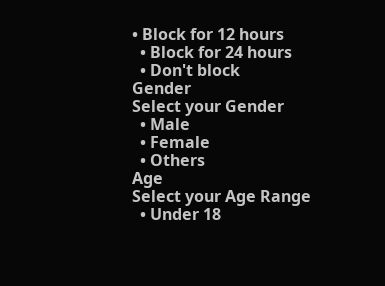• Block for 12 hours
  • Block for 24 hours
  • Don't block
Gender
Select your Gender
  • Male
  • Female
  • Others
Age
Select your Age Range
  • Under 18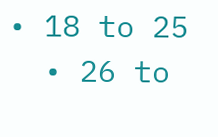• 18 to 25
  • 26 to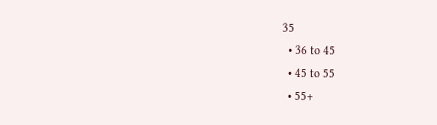35
  • 36 to 45
  • 45 to 55
  • 55+